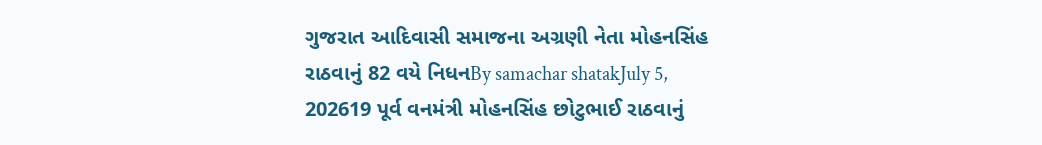ગુજરાત આદિવાસી સમાજના અગ્રણી નેતા મોહનસિંહ રાઠવાનું 82 વયે નિધનBy samachar shatakJuly 5, 202619 પૂર્વ વનમંત્રી મોહનસિંહ છોટુભાઈ રાઠવાનું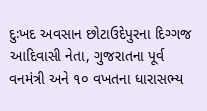દુઃખદ અવસાન છોટાઉદેપુરના દિગ્ગજ આદિવાસી નેતા, ગુજરાતના પૂર્વ વનમંત્રી અને ૧૦ વખતના ધારાસભ્ય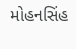મોહનસિંહ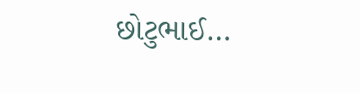છોટુભાઈ…